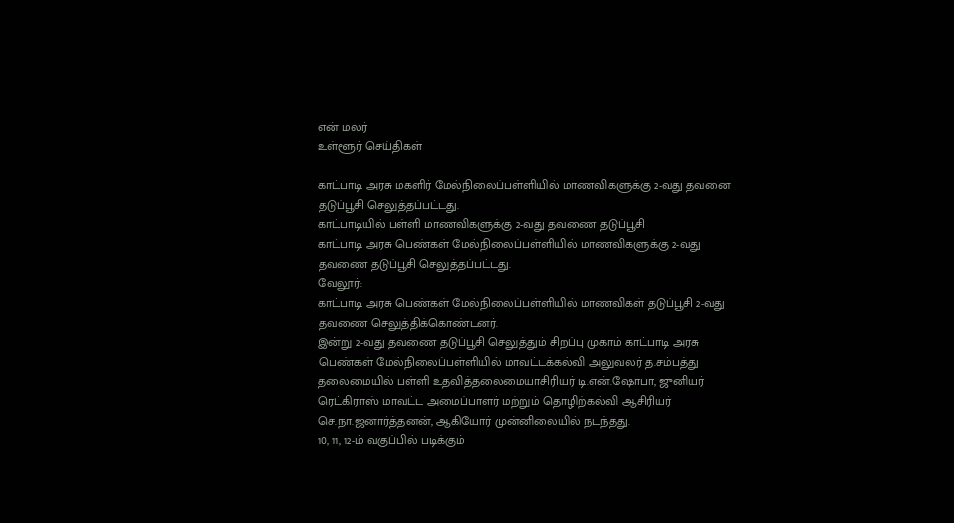என் மலர்
உள்ளூர் செய்திகள்

காட்பாடி அரசு மகளிர் மேல்நிலைப்பள்ளியில் மாணவிகளுக்கு 2-வது தவனை தடுப்பூசி செலுத்தப்பட்டது.
காட்பாடியில் பள்ளி மாணவிகளுக்கு 2-வது தவணை தடுப்பூசி
காட்பாடி அரசு பெண்கள் மேல்நிலைப்பள்ளியில் மாணவிகளுக்கு 2-வது தவணை தடுப்பூசி செலுத்தப்பட்டது.
வேலூர்:
காட்பாடி அரசு பெண்கள் மேல்நிலைப்பள்ளியில் மாணவிகள் தடுப்பூசி 2-வது தவணை செலுத்திக்கொண்டனர்.
இன்று 2-வது தவணை தடுப்பூசி செலுத்தும் சிறப்பு முகாம் காட்பாடி அரசு பெண்கள் மேல்நிலைப்பள்ளியில் மாவட்டக்கல்வி அலுவலர் த.சம்பத்து தலைமையில் பள்ளி உதவித்தலைமையாசிரியர் டி.என்.ஷோபா, ஜுனியர் ரெட்கிராஸ் மாவட்ட அமைப்பாளர் மற்றும் தொழிற்கல்வி ஆசிரியர் செ.நா.ஜனார்த்தனன், ஆகியோர் முன்னிலையில் நடந்தது.
10, 11, 12-ம் வகுப்பில் படிக்கும்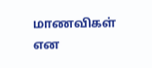மாணவிகள் என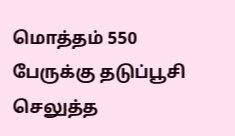மொத்தம் 550 பேருக்கு தடுப்பூசி செலுத்த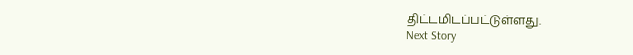திட்டமிடப்பட்டுள்ளது.
Next Story